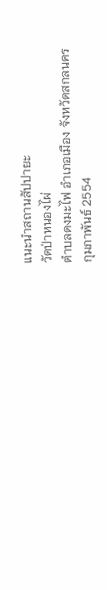แนะนำสถานสัปปายะ
วัดป่าหนองไผ่
ตำบลดงมะไฟ อำเภอเมือง จังหวัดสกลนคร
กุมภาพันธ์ 2554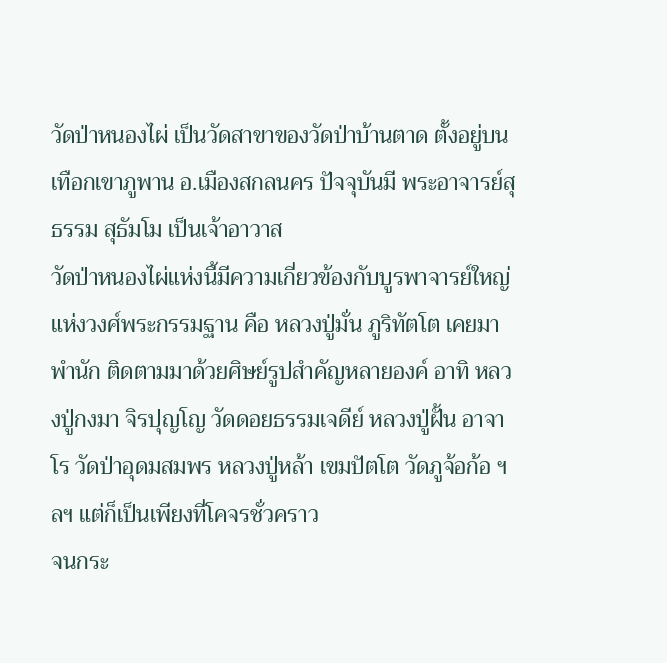วัดป่าหนองไผ่ เป็นวัดสาขาของวัดป่าบ้านตาด ตั้งอยู่บนเทือกเขาภูพาน อ.เมืองสกลนคร ปัจจุบันมี พระอาจารย์สุธรรม สุธัมโม เป็นเจ้าอาวาส
วัดป่าหนองไผ่แห่งนี้มีความเกี่ยวข้องกับบูรพาจารย์ใหญ่แห่งวงศ์พระกรรมฐาน คือ หลวงปู่มั่น ภูริทัตโต เคยมาพำนัก ติดตามมาด้วยศิษย์รูปสำคัญหลายองค์ อาทิ หลวงปู่กงมา จิรปุญโญ วัดดอยธรรมเจดีย์ หลวงปู่ฝั้น อาจาโร วัดป่าอุดมสมพร หลวงปู่หล้า เขมปัตโต วัดภูจ้อก้อ ฯลฯ แต่ก็เป็นเพียงที่โคจรชั่วคราว
จนกระ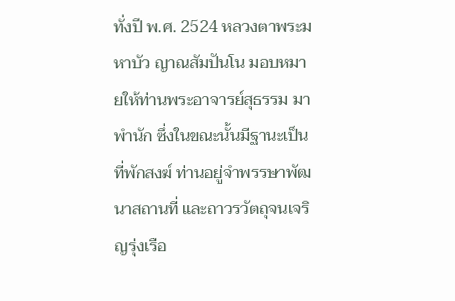ทั่งปี พ.ศ. 2524 หลวงตาพระมหาบัว ญาณสัมปันโน มอบหมายให้ท่านพระอาจารย์สุธรรม มาพำนัก ซึ่งในขณะนั้นมีฐานะเป็น ที่พักสงฆ์ ท่านอยู่จำพรรษาพัฒนาสถานที่ และถาวรวัตถุจนเจริญรุ่งเรือ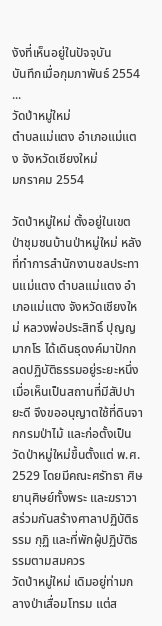งังที่เห็นอยู่ในปัจจุบัน
บันทึกเมื่อกุมภาพันธ์ 2554
...
วัดป่าหมู่ใหม่
ตำบลแม่แตง อำเภอแม่แตง จังหวัดเชียงใหม่
มกราคม 2554

วัดป่าหมู่ใหม่ ตั้งอยู่ในเขตป่าชุมชนบ้านป่าหมู่ใหม่ หลังที่ทำการสำนักงานชลประทานแม่แตง ตำบลแม่แตง อำเภอแม่แตง จังหวัดเชียงใหม่ หลวงพ่อประสิทธิ์ ปุญญมากโร ได้เดินธุดงค์มาปักกลดปฏิบัติธรรมอยู่ระยะหนึ่ง เมื่อเห็นเป็นสถานที่มีสัปปายะดี จึงขออนุญาตใช้ที่ดินจากกรมป่าไม้ และก่อตั้งเป็นวัดป่าหมู่ใหม่ขึ้นตั้งแต่ พ.ศ. 2529 โดยมีคณะศรัทธา ศิษยานุศิษย์ทั้งพระ และฆราวาสร่วมกันสร้างศาลาปฏิบัติธรรม กุฏิ และที่พักผู้ปฏิบัติธรรมตามสมควร
วัดป่าหมู่ใหม่ เดิมอยู่ท่ามกลางป่าเสื่อมโทรม แต่ส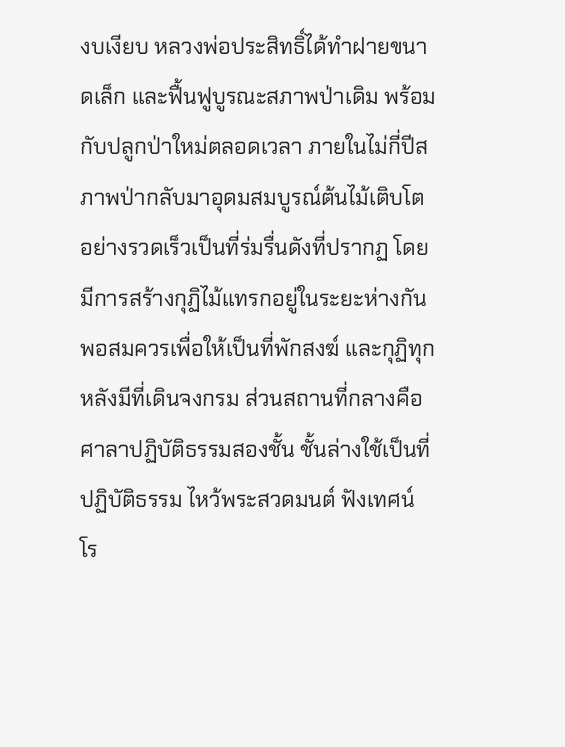งบเงียบ หลวงพ่อประสิทธิ์ได้ทำฝายขนาดเล็ก และฟื้นฟูบูรณะสภาพป่าเดิม พร้อมกับปลูกป่าใหม่ตลอดเวลา ภายในไม่กี่ปีสภาพป่ากลับมาอุดมสมบูรณ์ต้นไม้เติบโตอย่างรวดเร็วเป็นที่ร่มรื่นดังที่ปรากฏ โดยมีการสร้างกุฏิไม้แทรกอยู่ในระยะห่างกันพอสมควรเพื่อให้เป็นที่พักสงฆ์ และกุฏิทุกหลังมีที่เดินจงกรม ส่วนสถานที่กลางคือศาลาปฏิบัติธรรมสองชั้น ชั้นล่างใช้เป็นที่ปฏิบัติธรรม ไหว้พระสวดมนต์ ฟังเทศน์ โร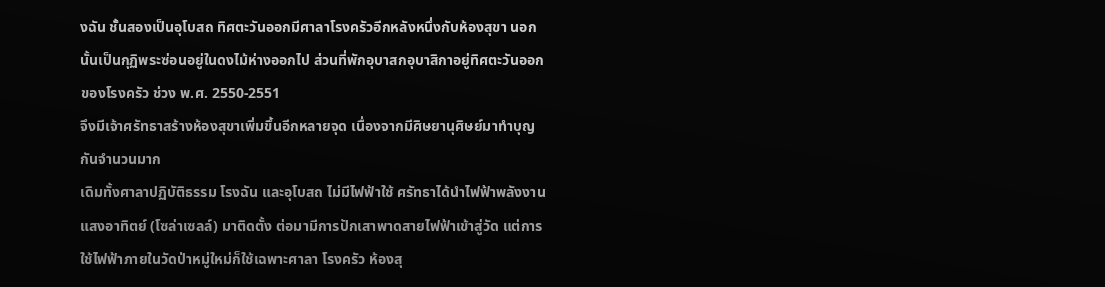งฉัน ชั้นสองเป็นอุโบสถ ทิศตะวันออกมีศาลาโรงครัวอีกหลังหนึ่งกับห้องสุขา นอกนั้นเป็นกุฏิพระซ่อนอยู่ในดงไม้ห่างออกไป ส่วนที่พักอุบาสกอุบาสิกาอยู่ทิศตะวันออกของโรงครัว ช่วง พ.ศ. 2550-2551
จึงมีเจ้าศรัทธาสร้างห้องสุขาเพิ่มขึ้นอีกหลายจุด เนื่องจากมีศิษยานุศิษย์มาทำบุญกันจำนวนมาก
เดิมทั้งศาลาปฏิบัติธรรม โรงฉัน และอุโบสถ ไม่มีไฟฟ้าใช้ ศรัทธาได้นำไฟฟ้าพลังงานแสงอาทิตย์ (โซล่าเซลล์) มาติดตั้ง ต่อมามีการปักเสาพาดสายไฟฟ้าเข้าสู่วัด แต่การใช้ไฟฟ้าภายในวัดป่าหมู่ใหม่ก็ใช้เฉพาะศาลา โรงครัว ห้องสุ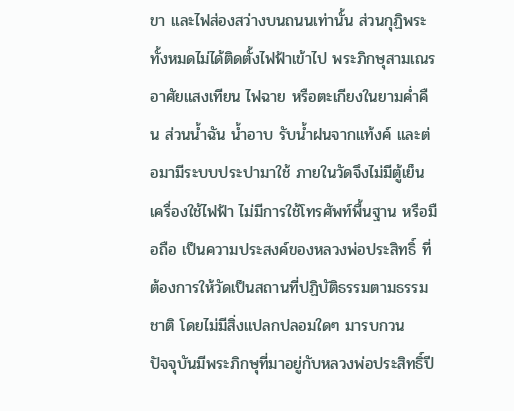ขา และไฟส่องสว่างบนถนนเท่านั้น ส่วนกุฏิพระทั้งหมดไม่ได้ติดตั้งไฟฟ้าเข้าไป พระภิกษุสามเณรอาศัยแสงเทียน ไฟฉาย หรือตะเกียงในยามค่ำคืน ส่วนน้ำฉัน น้ำอาบ รับน้ำฝนจากแท้งค์ และต่อมามีระบบประปามาใช้ ภายในวัดจึงไม่มีตู้เย็น เครื่องใช้ไฟฟ้า ไม่มีการใช้โทรศัพท์พื้นฐาน หรือมือถือ เป็นความประสงค์ของหลวงพ่อประสิทธิ์ ที่ต้องการให้วัดเป็นสถานที่ปฏิบัติธรรมตามธรรมชาติ โดยไม่มีสิ่งแปลกปลอมใดๆ มารบกวน
ปัจจุบันมีพระภิกษุที่มาอยู่กับหลวงพ่อประสิทธิ์ปี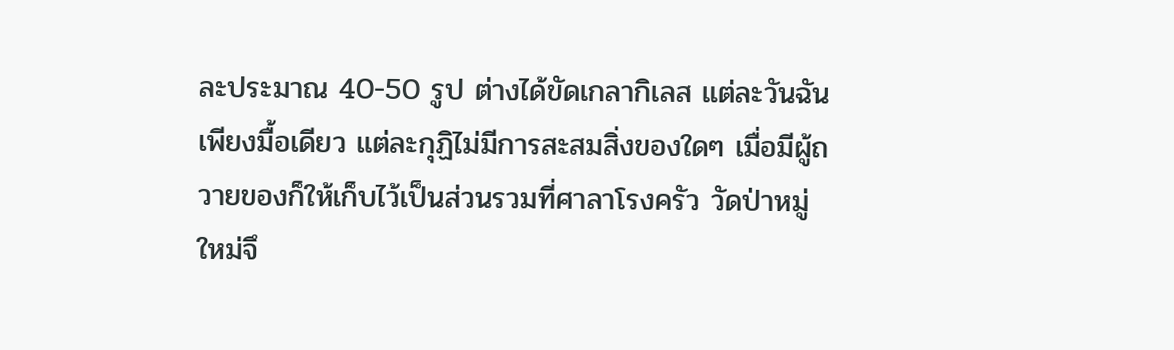ละประมาณ 40-50 รูป ต่างได้ขัดเกลากิเลส แต่ละวันฉันเพียงมื้อเดียว แต่ละกุฏิไม่มีการสะสมสิ่งของใดๆ เมื่อมีผู้ถวายของก็ให้เก็บไว้เป็นส่วนรวมที่ศาลาโรงครัว วัดป่าหมู่ใหม่จึ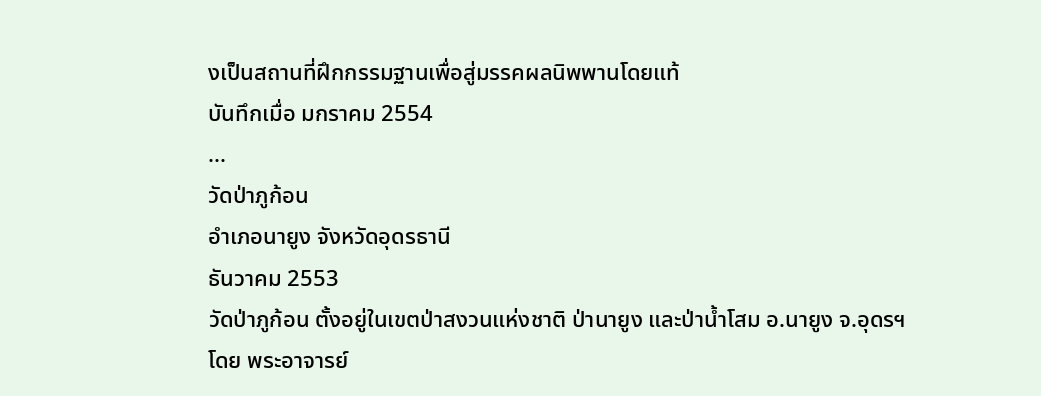งเป็นสถานที่ฝึกกรรมฐานเพื่อสู่มรรคผลนิพพานโดยแท้
บันทึกเมื่อ มกราคม 2554
...
วัดป่าภูก้อน
อำเภอนายูง จังหวัดอุดรธานี
ธันวาคม 2553
วัดป่าภูก้อน ตั้งอยู่ในเขตป่าสงวนแห่งชาติ ป่านายูง และป่าน้ำโสม อ.นายูง จ.อุดรฯ โดย พระอาจารย์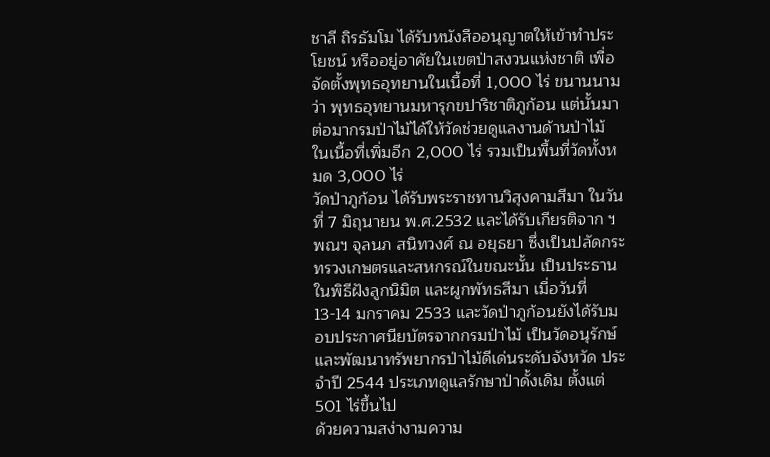ชาลี ถิรธัมโม ได้รับหนังสืออนุญาตให้เข้าทำประโยชน์ หรืออยู่อาศัยในเขตป่าสงวนแห่งชาติ เพื่อจัดตั้งพุทธอุทยานในเนื้อที่ 1,000 ไร่ ขนานนามว่า พุทธอุทยานมหารุกขปาริชาติภูก้อน แต่นั้นมา
ต่อมากรมป่าไม้ได้ให้วัดช่วยดูแลงานด้านป่าไม้ ในเนื้อที่เพิ่มอีก 2,000 ไร่ รวมเป็นพื้นที่วัดทั้งหมด 3,000 ไร่
วัดป่าภูก้อน ได้รับพระราชทานวิสุงคามสีมา ในวันที่ 7 มิถุนายน พ.ศ.2532 และได้รับเกียรติจาก ฯพณฯ จุลนภ สนิทวงศ์ ณ อยุธยา ซึ่งเป็นปลัดกระทรวงเกษตรและสหกรณ์ในขณะนั้น เป็นประธานในพิธีฝังลูกนิมิต และผูกพัทธสีมา เมื่อวันที่ 13-14 มกราคม 2533 และวัดป่าภูก้อนยังได้รับมอบประกาศนียบัตรจากกรมป่าไม้ เป็นวัดอนุรักษ์และพัฒนาทรัพยากรป่าไม้ดีเด่นระดับจังหวัด ประจำปี 2544 ประเภทดูแลรักษาป่าดั้งเดิม ตั้งแต่ 501 ไร่ขึ้นไป
ด้วยความสง่างามความ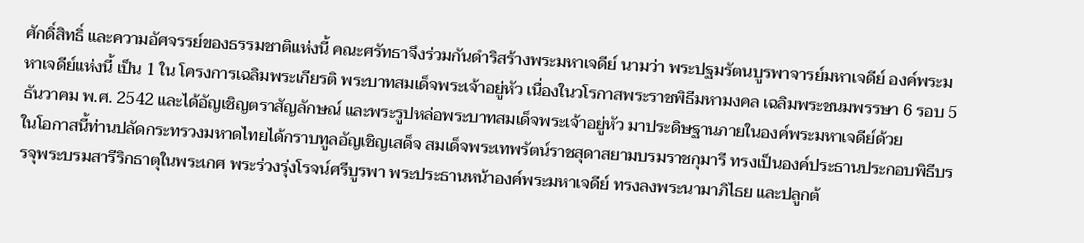ศักดิ์สิทธิ์ และความอัศจรรย์ของธรรมชาติแห่งนี้ คณะศรัทธาจึงร่วมกันดำริสร้างพระมหาเจดีย์ นามว่า พระปฐมรัตนบูรพาจารย์มหาเจดีย์ องค์พระมหาเจดีย์แห่งนี้ เป็น 1 ใน โครงการเฉลิมพระเกียรติ พระบาทสมเด็จพระเจ้าอยู่หัว เนื่องในวโรกาสพระราชพิธีมหามงคล เฉลิมพระชนมพรรษา 6 รอบ 5 ธันวาคม พ.ศ. 2542 และได้อัญเชิญตราสัญลักษณ์ และพระรูปหล่อพระบาทสมเด็จพระเจ้าอยู่หัว มาประดิษฐานภายในองค์พระมหาเจดีย์ด้วย
ในโอกาสนี้ท่านปลัดกระทรวงมหาดไทยได้กราบทูลอัญเชิญเสด็จ สมเด็จพระเทพรัตน์ราชสุดาสยามบรมราชกุมารี ทรงเป็นองค์ประธานประกอบพิธีบรรจุพระบรมสารีริกธาตุในพระเกศ พระร่วงรุ่งโรจน์ศรีบูรพา พระประธานหน้าองค์พระมหาเจดีย์ ทรงลงพระนามาภิไธย และปลูกต้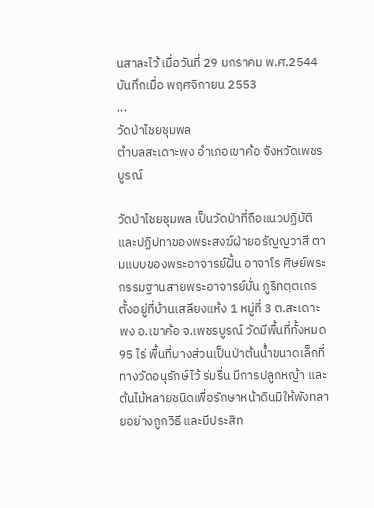นสาละไว้ เมื่อวันที่ 29 มกราคม พ.ศ.2544
บันทึกเมื่อ พฤศจิกายน 2553
...
วัดป่าไชยชุมพล
ตำบลสะเดาะพง อำเภอเขาค้อ จังหวัดเพชรบูรณ์

วัดป่าไชยชุมพล เป็นวัดป่าที่ถือแนวปฏิบัติและปฏิปทาของพระสงฆ์ฝ่ายอรัญญวาสี ตามแบบของพระอาจารย์ฝั้น อาจาโร ศิษย์พระกรรมฐานสายพระอาจารย์มั่น ภูริทตฺตเถร ตั้งอยู่ที่บ้านเสลียงแห้ง 1 หมู่ที่ 3 ต.สะเดาะพง อ.เขาค้อ จ.เพชรบูรณ์ วัดมีพื้นที่ทั้งหมด 95 ไร่ พื้นที่บางส่วนเป็นป่าต้นน้ำขนาดเล็กที่ทางวัดอนุรักษ์ไว้ ร่มรื่น มีการปลูกหญ้า และต้นไม้หลายชนิดเพื่อรักษาหน้าดินมิให้พังทลายอย่างถูกวิธี และมีประสิท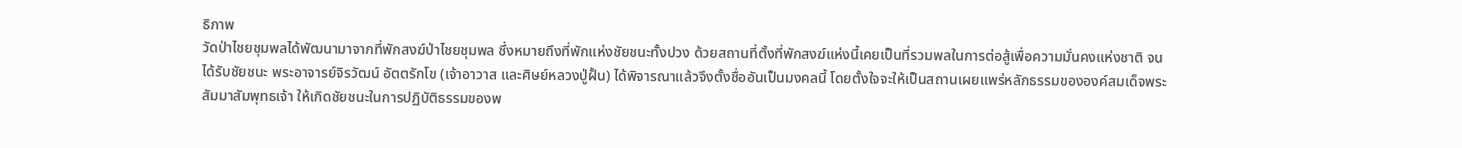ธิภาพ
วัดป่าไชยชุมพลได้พัฒนามาจากที่พักสงฆ์ป่าไชยชุมพล ซึ่งหมายถึงที่พักแห่งชัยชนะทั้งปวง ด้วยสถานที่ตั้งที่พักสงฆ์แห่งนี้เคยเป็นที่รวมพลในการต่อสู้เพื่อความมั่นคงแห่งชาติ จนได้รับชัยชนะ พระอาจารย์จิรวัฒน์ อัตตรักโข (เจ้าอาวาส และศิษย์หลวงปู่ฝั้น) ได้พิจารณาแล้วจึงตั้งชื่ออันเป็นมงคลนี้ โดยตั้งใจจะให้เป็นสถานเผยแพร่หลักธรรมขององค์สมเด็จพระสัมมาสัมพุทธเจ้า ให้เกิดชัยชนะในการปฏิบัติธรรมของพ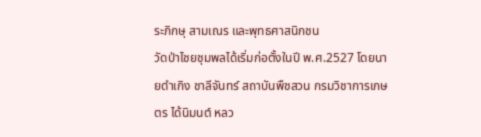ระภิกษุ สามเณร และพุทธศาสนิกชน
วัดป่าไชยชุมพลได้เริ่มก่อตั้งในปี พ.ศ.2527 โดยนายดำเกิง ชาลีจันทร์ สถาบันพืชสวน กรมวิชาการเกษตร ได้นิมนต์ หลว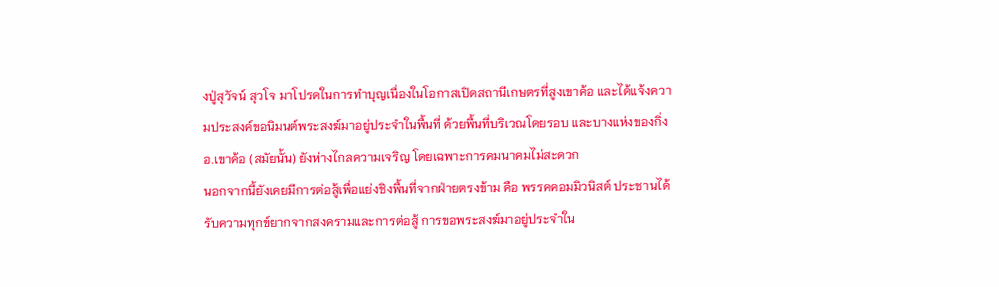งปู่สุวัจน์ สุวโจ มาโปรดในการทำบุญเนื่องในโอกาสเปิดสถานีเกษตรที่สูงเขาค้อ และได้แจ้งความประสงค์ขอนิมนต์พระสงฆ์มาอยู่ประจำในพื้นที่ ด้วยพื้นที่บริเวณโดยรอบ และบางแห่งของกิ่งอ.เขาค้อ (สมัยนั้น) ยังห่างไกลความเจริญ โดยเฉพาะการคมนาคมไม่สะดวก
นอกจากนี้ยังเคยมีการต่อสู้เพื่อแย่งชิงพื้นที่จากฝ่ายตรงข้าม คือ พรรคคอมมิวนิสต์ ประชานได้รับความทุกข์ยากจากสงครามและการต่อสู้ การขอพระสงฆ์มาอยู่ประจำใน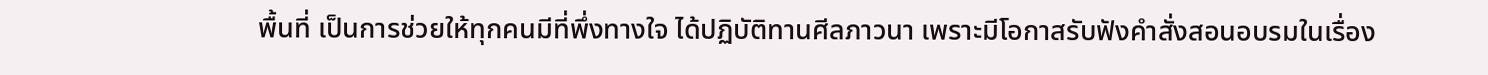พื้นที่ เป็นการช่วยให้ทุกคนมีที่พึ่งทางใจ ได้ปฏิบัติทานศีลภาวนา เพราะมีโอกาสรับฟังคำสั่งสอนอบรมในเรื่อง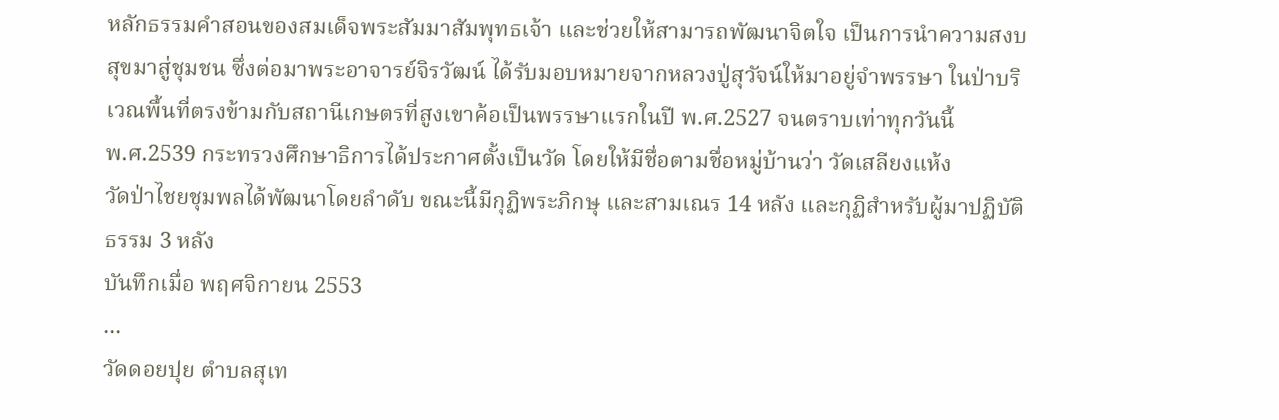หลักธรรมคำสอนของสมเด็จพระสัมมาสัมพุทธเจ้า และช่วยให้สามารถพัฒนาจิตใจ เป็นการนำความสงบสุขมาสู่ชุมชน ซึ่งต่อมาพระอาจารย์จิรวัฒน์ ได้รับมอบหมายจากหลวงปู่สุวัจน์ให้มาอยู่จำพรรษา ในป่าบริเวณพื้นที่ตรงข้ามกับสถานีเกษตรที่สูงเขาค้อเป็นพรรษาแรกในปี พ.ศ.2527 จนตราบเท่าทุกวันนี้
พ.ศ.2539 กระทรวงศึกษาธิการได้ประกาศตั้งเป็นวัด โดยให้มีชื่อตามชื่อหมู่บ้านว่า วัดเสลียงแห้ง
วัดป่าไชยชุมพลได้พัฒนาโดยลำดับ ขณะนี้มีกุฏิพระภิกษุ และสามเณร 14 หลัง และกุฏิสำหรับผู้มาปฏิบัติธรรม 3 หลัง
บันทึกเมื่อ พฤศจิกายน 2553
...
วัดดอยปุย ตำบลสุเท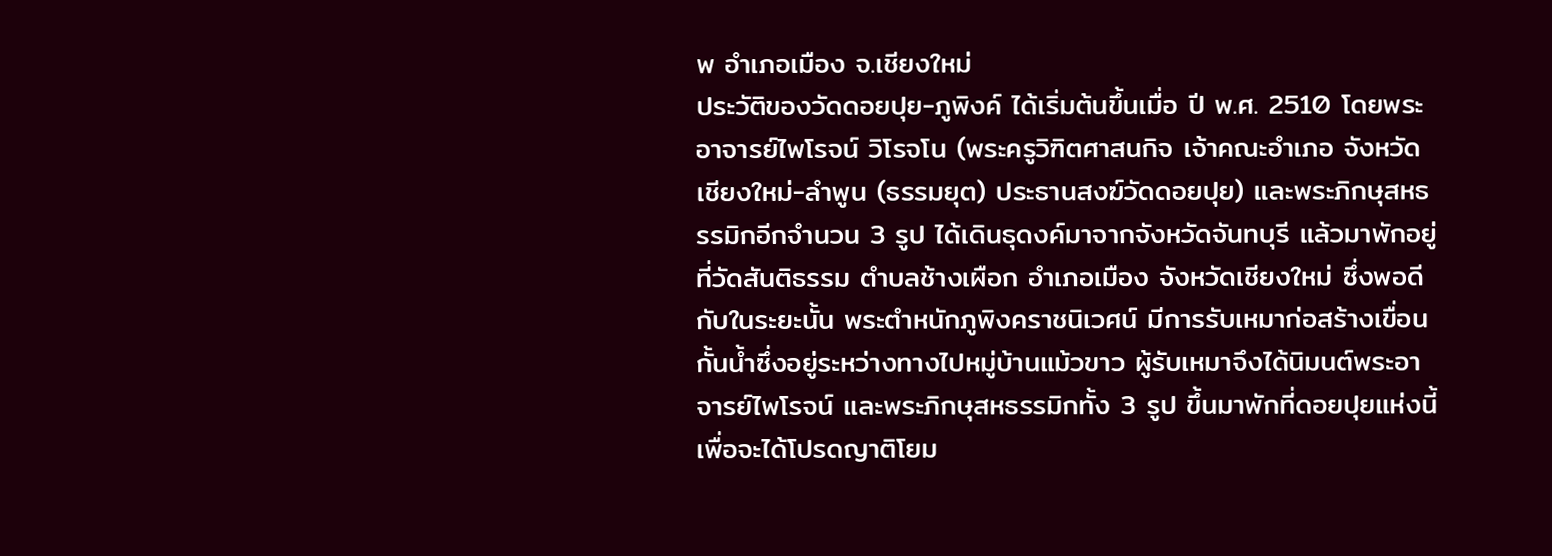พ อำเภอเมือง จ.เชียงใหม่
ประวัติของวัดดอยปุย-ภูพิงค์ ได้เริ่มต้นขึ้นเมื่อ ปี พ.ศ. 2510 โดยพระอาจารย์ไพโรจน์ วิโรจโน (พระครูวิฑิตศาสนกิจ เจ้าคณะอำเภอ จังหวัดเชียงใหม่-ลำพูน (ธรรมยุต) ประธานสงฆ์วัดดอยปุย) และพระภิกษุสหธรรมิกอีกจำนวน 3 รูป ได้เดินธุดงค์มาจากจังหวัดจันทบุรี แล้วมาพักอยู่ที่วัดสันติธรรม ตำบลช้างเผือก อำเภอเมือง จังหวัดเชียงใหม่ ซึ่งพอดีกับในระยะนั้น พระตำหนักภูพิงคราชนิเวศน์ มีการรับเหมาก่อสร้างเขื่อนกั้นน้ำซึ่งอยู่ระหว่างทางไปหมู่บ้านแม้วขาว ผู้รับเหมาจึงได้นิมนต์พระอาจารย์ไพโรจน์ และพระภิกษุสหธรรมิกทั้ง 3 รูป ขึ้นมาพักที่ดอยปุยแห่งนี้ เพื่อจะได้โปรดญาติโยม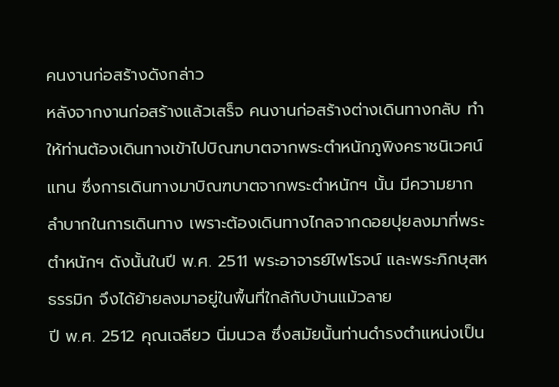คนงานก่อสร้างดังกล่าว
หลังจากงานก่อสร้างแล้วเสร็จ คนงานก่อสร้างต่างเดินทางกลับ ทำให้ท่านต้องเดินทางเข้าไปบิณฑบาตจากพระตำหนักภูพิงคราชนิเวศน์แทน ซึ่งการเดินทางมาบิณฑบาตจากพระตำหนักฯ นั้น มีความยากลำบากในการเดินทาง เพราะต้องเดินทางไกลจากดอยปุยลงมาที่พระตำหนักฯ ดังนั้นในปี พ.ศ. 2511 พระอาจารย์ไพโรจน์ และพระภิกษุสหธรรมิก จึงได้ย้ายลงมาอยู่ในพื้นที่ใกล้กับบ้านแม้วลาย
ปี พ.ศ. 2512 คุณเฉลียว นิ่มนวล ซึ่งสมัยนั้นท่านดำรงตำแหน่งเป็น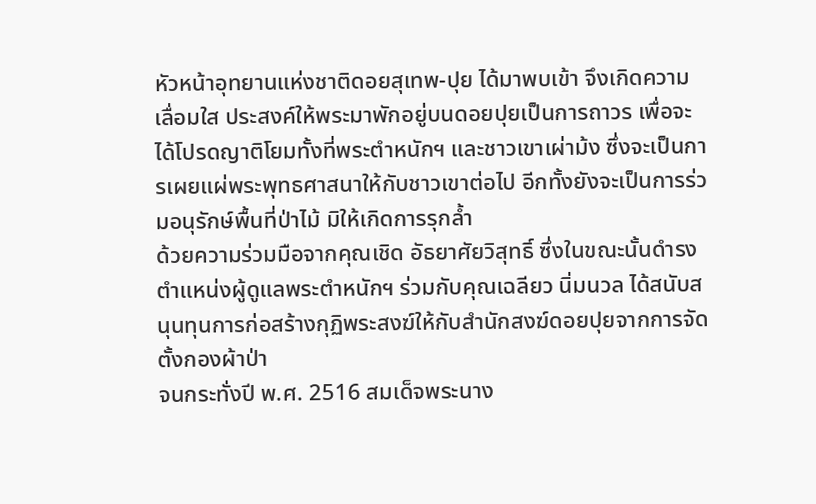หัวหน้าอุทยานแห่งชาติดอยสุเทพ-ปุย ได้มาพบเข้า จึงเกิดความเลื่อมใส ประสงค์ให้พระมาพักอยู่บนดอยปุยเป็นการถาวร เพื่อจะได้โปรดญาติโยมทั้งที่พระตำหนักฯ และชาวเขาเผ่าม้ง ซึ่งจะเป็นการเผยแผ่พระพุทธศาสนาให้กับชาวเขาต่อไป อีกทั้งยังจะเป็นการร่วมอนุรักษ์พื้นที่ป่าไม้ มิให้เกิดการรุกล้ำ
ด้วยความร่วมมือจากคุณเชิด อัธยาศัยวิสุทธิ์ ซึ่งในขณะนั้นดำรงตำแหน่งผู้ดูแลพระตำหนักฯ ร่วมกับคุณเฉลียว นิ่มนวล ได้สนับสนุนทุนการก่อสร้างกุฏิพระสงฆ์ให้กับสำนักสงฆ์ดอยปุยจากการจัดตั้งกองผ้าป่า
จนกระทั่งปี พ.ศ. 2516 สมเด็จพระนาง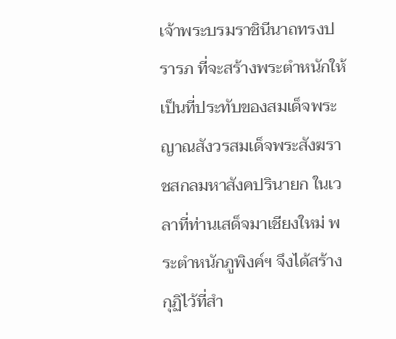เจ้าพระบรมราชินีนาถทรงปรารภ ที่จะสร้างพระตำหนักให้เป็นที่ประทับของสมเด็จพระญาณสังวรสมเด็จพระสังฆราชสกลมหาสังคปรินายก ในเวลาที่ท่านเสด็จมาเชียงใหม่ พระตำหนักภูพิงค์ฯ จึงได้สร้างกุฏิไว้ที่สำ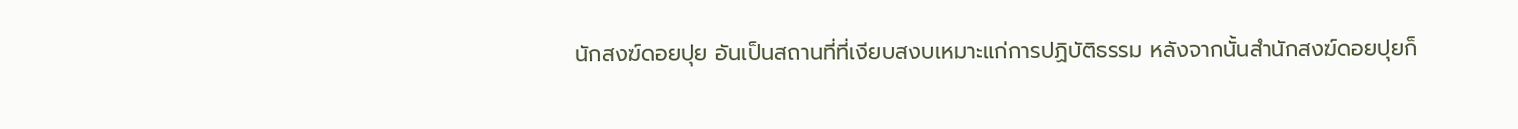นักสงฆ์ดอยปุย อันเป็นสถานที่ที่เงียบสงบเหมาะแก่การปฏิบัติธรรม หลังจากนั้นสำนักสงฆ์ดอยปุยก็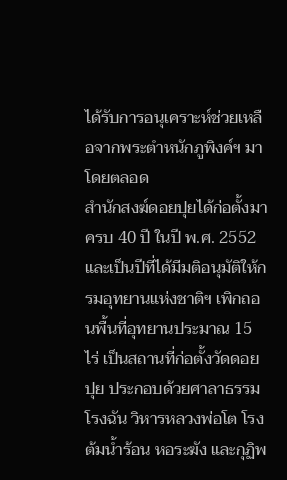ได้รับการอนุเคราะห์ช่วยเหลือจากพระตำหนักภูพิงค์ฯ มาโดยตลอด
สำนักสงฆ์ดอยปุยได้ก่อตั้งมาครบ 40 ปี ในปี พ.ศ. 2552 และเป็นปีที่ได้มีมติอนุมัติให้กรมอุทยานแห่งชาติฯ เพิกถอนพื้นที่อุทยานประมาณ 15 ไร่ เป็นสถานที่ก่อตั้งวัดดอยปุย ประกอบด้วยศาลาธรรม โรงฉัน วิหารหลวงพ่อโต โรงต้มน้ำร้อน หอระฆัง และกุฏิพ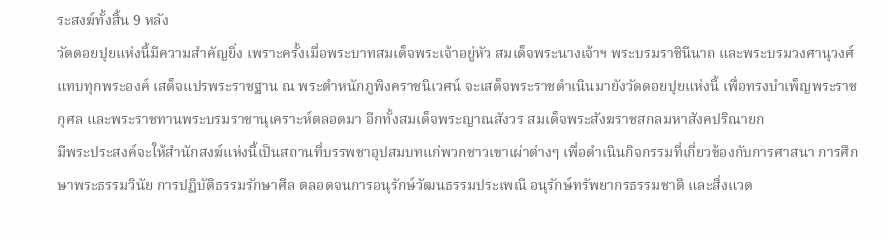ระสงฆ์ทั้งสิ้น 9 หลัง
วัดดอยปุยแห่งนี้มีความสำคัญยิ่ง เพราะครั้งเมื่อพระบาทสมเด็จพระเจ้าอยู่หัว สมเด็จพระนางเจ้าฯ พระบรมราชินีนาถ และพระบรมวงศานุวงศ์แทบทุกพระองค์ เสด็จแปรพระราชฐาน ณ พระตำหนักภูพิงคราชนิเวศน์ จะเสด็จพระราชดำเนินมายังวัดดอยปุยแห่งนี้ เพื่อทรงบำเพ็ญพระราชกุศล และพระราชทานพระบรมราชานุเคราะห์ตลอดมา อีกทั้งสมเด็จพระญาณสังวร สมเด็จพระสังฆราชสกลมหาสังคปริณายก
มีพระประสงค์จะให้สำนักสงฆ์แห่งนี้เป็นสถานที่บรรพชาอุปสมบทแก่พวกชาวเขาเผ่าต่างๆ เพื่อดำเนินกิจกรรมที่เกี่ยวข้องกับการศาสนา การศึกษาพระธรรมวินัย การปฏิบัติธรรมรักษาศีล ตลอดจนการอนุรักษ์วัฒนธรรมประเพณี อนุรักษ์ทรัพยากรธรรมชาติ และสิ่งแวด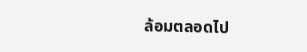ล้อมตลอดไป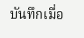บันทึกเมื่อ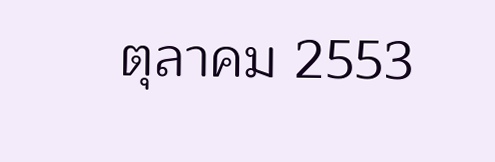ตุลาคม 2553